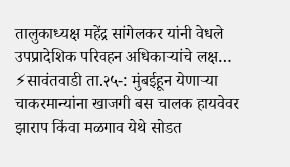तालुकाध्यक्ष महेंद्र सांगेलकर यांनी वेधले उपप्रादेशिक परिवहन अधिकाऱ्यांचे लक्ष…
⚡सावंतवाडी ता.२५-: मुंबईहून येणाऱ्या चाकरमान्यांना खाजगी बस चालक हायवेवर झाराप किंवा मळगाव येथे सोडत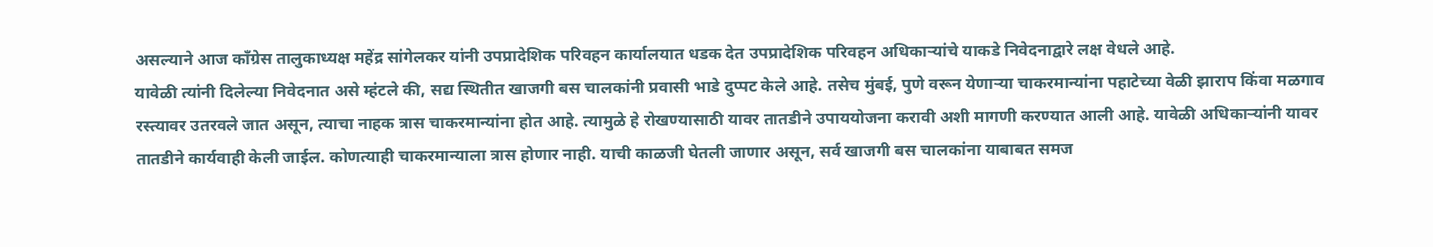असल्याने आज काँग्रेस तालुकाध्यक्ष महेंद्र सांगेलकर यांनी उपप्रादेशिक परिवहन कार्यालयात धडक देत उपप्रादेशिक परिवहन अधिकाऱ्यांचे याकडे निवेदनाद्वारे लक्ष वेधले आहे.
यावेळी त्यांनी दिलेल्या निवेदनात असे म्हंटले की, सद्य स्थितीत खाजगी बस चालकांनी प्रवासी भाडे दुप्पट केले आहे. तसेच मुंबई, पुणे वरून येणाऱ्या चाकरमान्यांना पहाटेच्या वेळी झाराप किंवा मळगाव रस्त्यावर उतरवले जात असून, त्याचा नाहक त्रास चाकरमान्यांना होत आहे. त्यामुळे हे रोखण्यासाठी यावर तातडीने उपाययोजना करावी अशी मागणी करण्यात आली आहे. यावेळी अधिकाऱ्यांनी यावर तातडीने कार्यवाही केली जाईल. कोणत्याही चाकरमान्याला त्रास होणार नाही. याची काळजी घेतली जाणार असून, सर्व खाजगी बस चालकांना याबाबत समज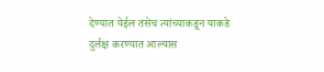देण्यात येईल तसेच त्यांच्याकडून याकडे दुर्लक्ष करण्यात आल्यास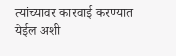त्यांच्यावर कारवाई करण्यात येईल अशी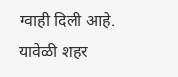ग्वाही दिली आहे.
यावेळी शहर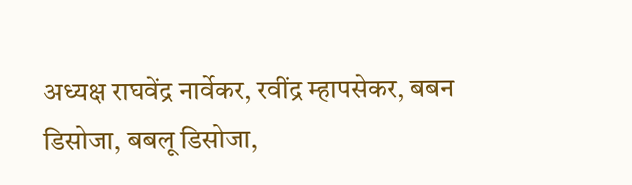अध्यक्ष राघवेंद्र नार्वेकर, रवींद्र म्हापसेकर, बबन डिसोजा, बबलू डिसोजा,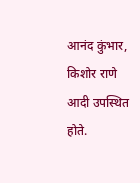आनंद कुंभार, किशोर राणे आदी उपस्थित होते.